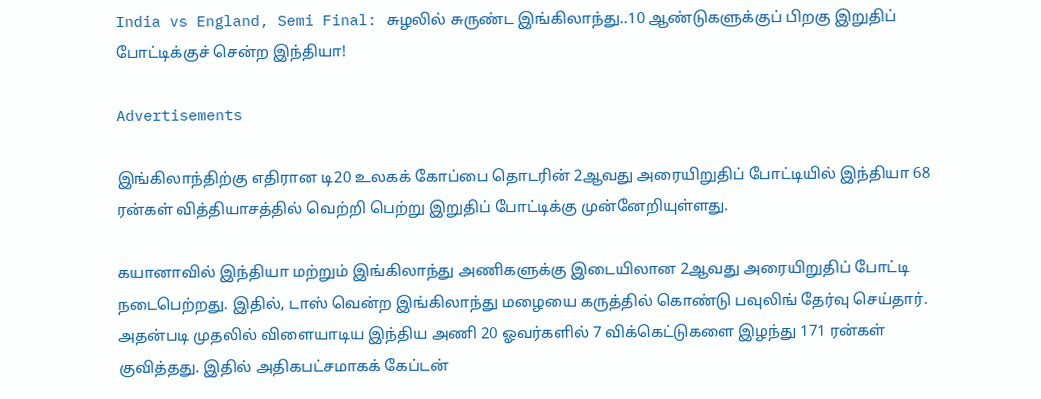India vs England, Semi Final: சுழலில் சுருண்ட இங்கிலாந்து..10 ஆண்டுகளுக்குப் பிறகு இறுதிப் போட்டிக்குச் சென்ற இந்தியா!

Advertisements

இங்கிலாந்திற்கு எதிரான டி20 உலகக் கோப்பை தொடரின் 2ஆவது அரையிறுதிப் போட்டியில் இந்தியா 68 ரன்கள் வித்தியாசத்தில் வெற்றி பெற்று இறுதிப் போட்டிக்கு முன்னேறியுள்ளது.

கயானாவில் இந்தியா மற்றும் இங்கிலாந்து அணிகளுக்கு இடையிலான 2ஆவது அரையிறுதிப் போட்டி நடைபெற்றது. இதில், டாஸ் வென்ற இங்கிலாந்து மழையை கருத்தில் கொண்டு பவுலிங் தேர்வு செய்தார். அதன்படி முதலில் விளையாடிய இந்திய அணி 20 ஓவர்களில் 7 விக்கெட்டுகளை இழந்து 171 ரன்கள் குவித்தது. இதில் அதிகபட்சமாகக் கேப்டன்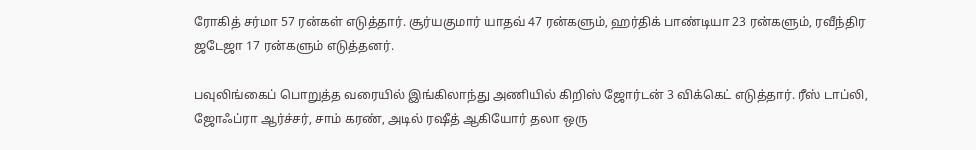ரோகித் சர்மா 57 ரன்கள் எடுத்தார். சூர்யகுமார் யாதவ் 47 ரன்களும், ஹர்திக் பாண்டியா 23 ரன்களும், ரவீந்திர ஜடேஜா 17 ரன்களும் எடுத்தனர்.

பவுலிங்கைப் பொறுத்த வரையில் இங்கிலாந்து அணியில் கிறிஸ் ஜோர்டன் 3 விக்கெட் எடுத்தார். ரீஸ் டாப்லி, ஜோஃப்ரா ஆர்ச்சர், சாம் கரண், அடில் ரஷீத் ஆகியோர் தலா ஒரு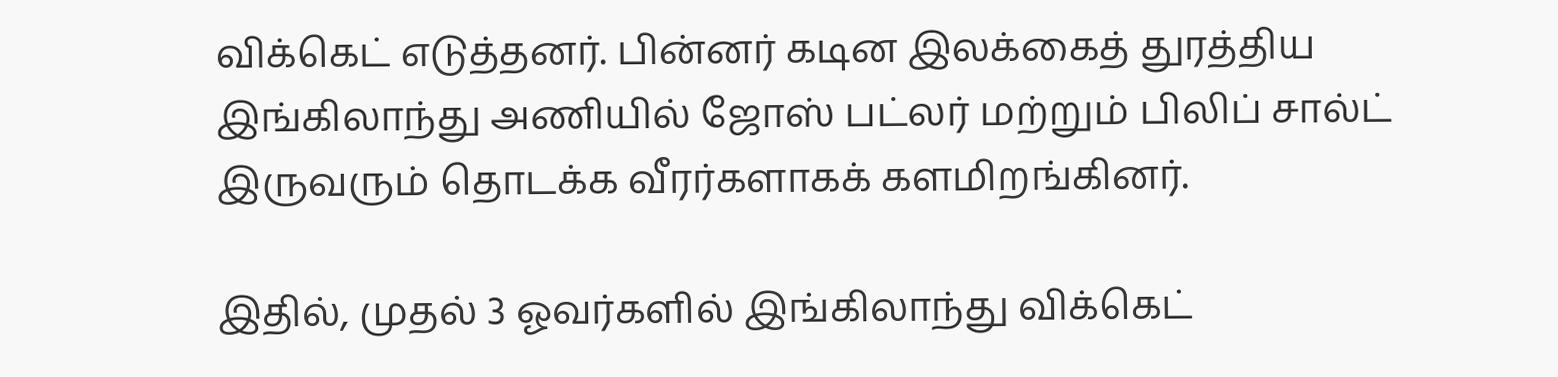விக்கெட் எடுத்தனர். பின்னர் கடின இலக்கைத் துரத்திய இங்கிலாந்து அணியில் ஜோஸ் பட்லர் மற்றும் பிலிப் சால்ட் இருவரும் தொடக்க வீரர்களாகக் களமிறங்கினர்.

இதில், முதல் 3 ஓவர்களில் இங்கிலாந்து விக்கெட்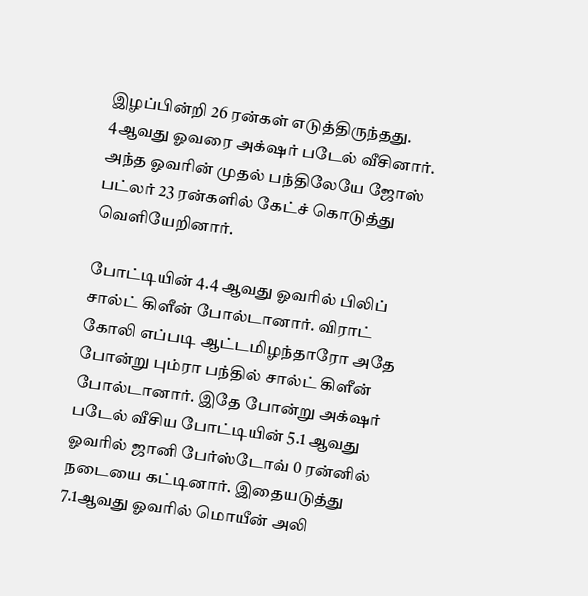இழப்பின்றி 26 ரன்கள் எடுத்திருந்தது. 4ஆவது ஓவரை அக்‌ஷர் படேல் வீசினார். அந்த ஓவரின் முதல் பந்திலேயே ஜோஸ் பட்லர் 23 ரன்களில் கேட்ச் கொடுத்து வெளியேறினார்.

போட்டியின் 4.4 ஆவது ஓவரில் பிலிப் சால்ட் கிளீன் போல்டானார். விராட் கோலி எப்படி ஆட்டமிழந்தாரோ அதே போன்று பும்ரா பந்தில் சால்ட் கிளீன் போல்டானார். இதே போன்று அக்‌ஷர் படேல் வீசிய போட்டியின் 5.1 ஆவது ஓவரில் ஜானி பேர்ஸ்டோவ் 0 ரன்னில் நடையை கட்டினார். இதையடுத்து 7.1ஆவது ஓவரில் மொயீன் அலி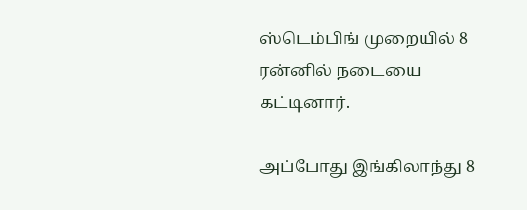ஸ்டெம்பிங் முறையில் 8 ரன்னில் நடையை கட்டினார்.

அப்போது இங்கிலாந்து 8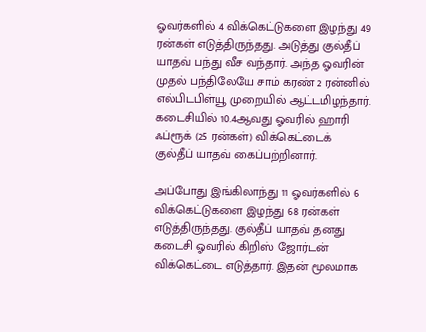ஓவர்களில் 4 விக்கெட்டுகளை இழந்து 49 ரன்கள் எடுத்திருந்தது. அடுத்து குல்தீப் யாதவ் பந்து வீச வந்தார். அந்த ஓவரின் முதல் பந்திலேயே சாம் கரண் 2 ரன்னில் எல்பிடபிள்யூ முறையில் ஆட்டமிழந்தார். கடைசியில் 10.4ஆவது ஓவரில் ஹாரி ஃப்ரூக் (25 ரன்கள்) விக்கெட்டைக் குல்தீப் யாதவ் கைப்பற்றினார்.

அப்போது இங்கிலாந்து 11 ஓவர்களில் 6 விக்கெட்டுகளை இழந்து 68 ரன்கள் எடுத்திருந்தது. குல்தீப் யாதவ் தனது கடைசி ஓவரில் கிறிஸ் ஜோர்டன் விக்கெட்டை எடுத்தார். இதன் மூலமாக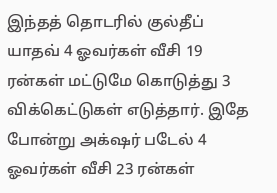இந்தத் தொடரில் குல்தீப் யாதவ் 4 ஓவர்கள் வீசி 19 ரன்கள் மட்டுமே கொடுத்து 3 விக்கெட்டுகள் எடுத்தார். இதே போன்று அக்‌ஷர் படேல் 4 ஓவர்கள் வீசி 23 ரன்கள்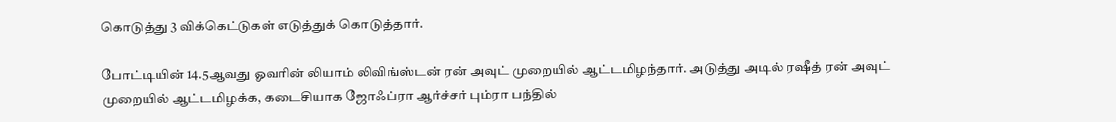கொடுத்து 3 விக்கெட்டுகள் எடுத்துக் கொடுத்தார்.

போட்டியின் 14.5ஆவது ஓவரின் லியாம் லிவிங்ஸ்டன் ரன் அவுட் முறையில் ஆட்டமிழந்தார். அடுத்து அடில் ரஷீத் ரன் அவுட் முறையில் ஆட்டமிழக்க, கடைசியாக ஜோஃப்ரா ஆர்ச்சர் பும்ரா பந்தில்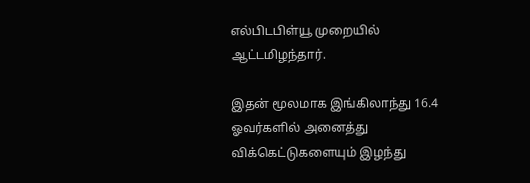எல்பிடபிள்யூ முறையில் ஆட்டமிழந்தார்.

இதன் மூலமாக இங்கிலாந்து 16.4 ஓவர்களில் அனைத்து விக்கெட்டுகளையும் இழந்து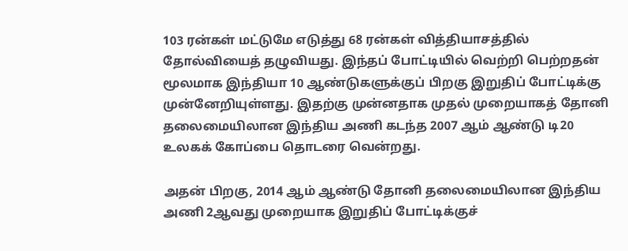103 ரன்கள் மட்டுமே எடுத்து 68 ரன்கள் வித்தியாசத்தில் தோல்வியைத் தழுவியது. இந்தப் போட்டியில் வெற்றி பெற்றதன் மூலமாக இந்தியா 10 ஆண்டுகளுக்குப் பிறகு இறுதிப் போட்டிக்கு முன்னேறியுள்ளது. இதற்கு முன்னதாக முதல் முறையாகத் தோனி தலைமையிலான இந்திய அணி கடந்த 2007 ஆம் ஆண்டு டி20 உலகக் கோப்பை தொடரை வென்றது.

அதன் பிறகு, 2014 ஆம் ஆண்டு தோனி தலைமையிலான இந்திய அணி 2ஆவது முறையாக இறுதிப் போட்டிக்குச்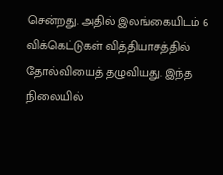சென்றது. அதில் இலங்கையிடம் 6 விக்கெட்டுகள் வித்தியாசத்தில் தோல்வியைத் தழுவியது. இந்த நிலையில்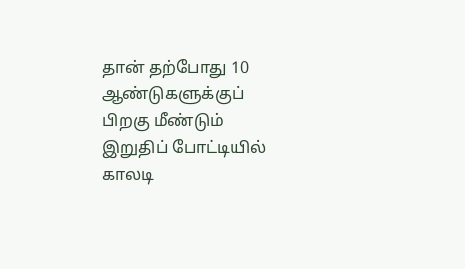தான் தற்போது 10 ஆண்டுகளுக்குப் பிறகு மீண்டும் இறுதிப் போட்டியில் காலடி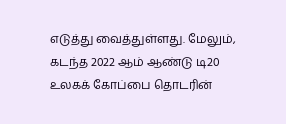எடுத்து வைத்துள்ளது. மேலும், கடந்த 2022 ஆம் ஆண்டு டி20 உலகக் கோப்பை தொடரின்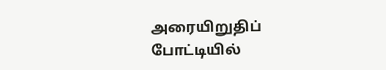அரையிறுதிப் போட்டியில்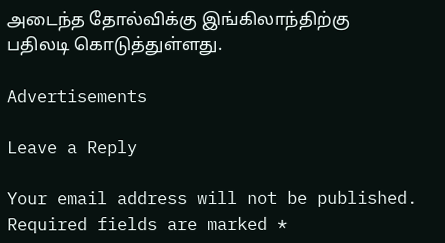அடைந்த தோல்விக்கு இங்கிலாந்திற்கு பதிலடி கொடுத்துள்ளது.

Advertisements

Leave a Reply

Your email address will not be published. Required fields are marked *